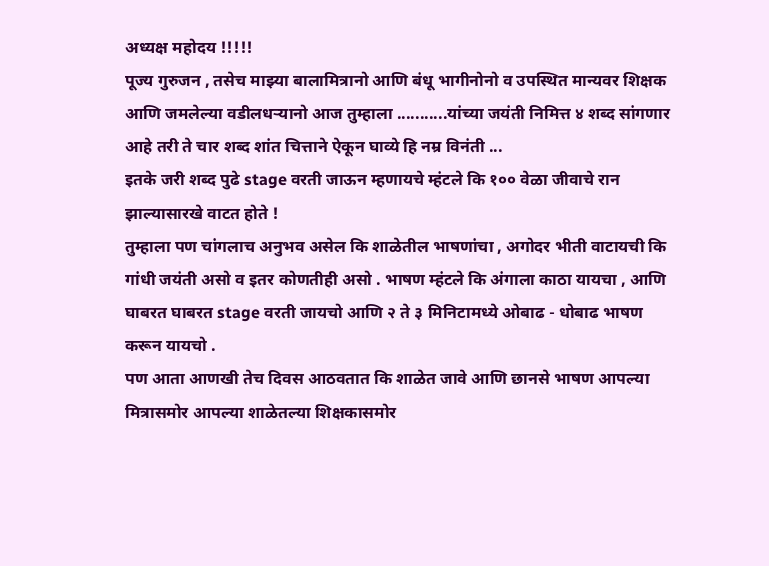अध्यक्ष महोदय !!!!!
पूज्य गुरुजन , तसेच माझ्या बालामित्रानो आणि बंधू भागीनोनो व उपस्थित मान्यवर शिक्षक आणि जमलेल्या वडीलधऱ्यानो आज तुम्हाला ...........यांच्या जयंती निमित्त ४ शब्द सांगणार आहे तरी ते चार शब्द शांत चित्ताने ऐकून घाव्ये हि नम्र विनंती ...
इतके जरी शब्द पुढे stage वरती जाऊन म्हणायचे म्हंटले कि १०० वेळा जीवाचे रान झाल्यासारखे वाटत होते !
तुम्हाला पण चांगलाच अनुभव असेल कि शाळेतील भाषणांचा , अगोदर भीती वाटायची कि गांधी जयंती असो व इतर कोणतीही असो . भाषण म्हंटले कि अंगाला काठा यायचा , आणि घाबरत घाबरत stage वरती जायचो आणि २ ते ३ मिनिटामध्ये ओबाढ - धोबाढ भाषण करून यायचो .
पण आता आणखी तेच दिवस आठवतात कि शाळेत जावे आणि छानसे भाषण आपल्या मित्रासमोर आपल्या शाळेतल्या शिक्षकासमोर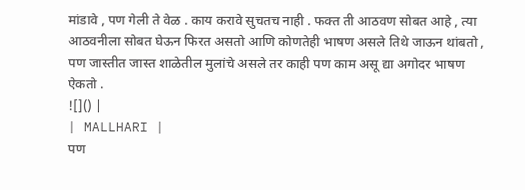मांडावे , पण गेली ते वेळ . काय करावे सुचतच नाही . फक्त ती आठवण सोबत आहे , त्या आठवनीला सोबत घेऊन फिरत असतो आणि कोणतेही भाषण असले तिथे जाऊन थांबतो , पण जास्तीत जास्त शाळेतील मुलांचे असले तर काही पण काम असू द्या अगोदर भाषण ऐकतो .
![]() |
| MALLHARI |
पण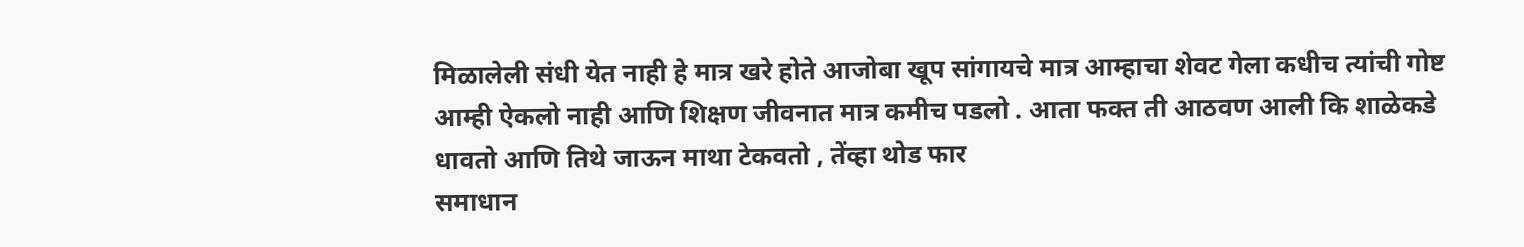मिळालेली संधी येत नाही हे मात्र खरे होते आजोबा खूप सांगायचे मात्र आम्हाचा शेवट गेला कधीच त्यांची गोष्ट आम्ही ऐकलो नाही आणि शिक्षण जीवनात मात्र कमीच पडलो . आता फक्त ती आठवण आली कि शाळेकडे धावतो आणि तिथे जाऊन माथा टेकवतो , तेंव्हा थोड फार
समाधान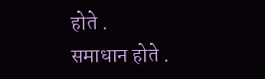होते .
समाधान होते .